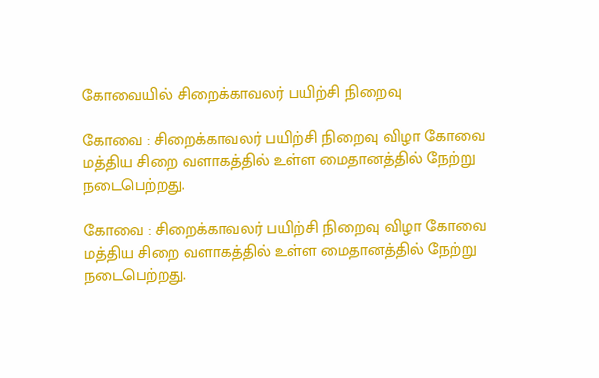கோவையில் சிறைக்காவலர் பயிற்சி நிறைவு

கோவை : சிறைக்காவலர் பயிற்சி நிறைவு விழா கோவை மத்திய சிறை வளாகத்தில் உள்ள மைதானத்தில் நேற்று நடைபெற்றது.

கோவை : சிறைக்காவலர் பயிற்சி நிறைவு விழா கோவை மத்திய சிறை வளாகத்தில் உள்ள மைதானத்தில் நேற்று நடைபெற்றது.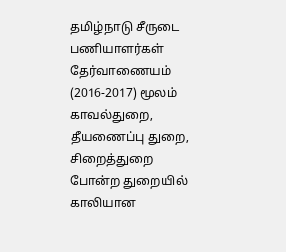தமிழ்நாடு சீருடை பணியாளர்கள் தேர்வாணையம் (2016-2017) மூலம் காவல்துறை, தீயணைப்பு துறை, சிறைத்துறை போன்ற துறையில் காலியான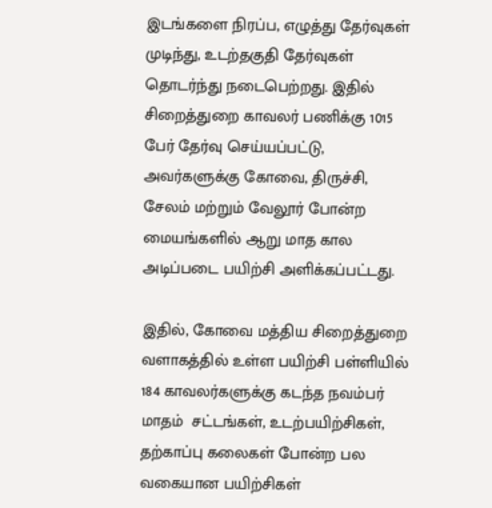இடங்களை நிரப்ப, எழுத்து தேர்வுகள் முடிந்து, உடற்தகுதி தேர்வுகள் தொடர்ந்து நடைபெற்றது. இதில் சிறைத்துறை காவலர் பணிக்கு 1015 பேர் தேர்வு செய்யப்பட்டு, அவர்களுக்கு கோவை, திருச்சி, சேலம் மற்றும் வேலூர் போன்ற மையங்களில் ஆறு மாத கால அடிப்படை பயிற்சி அளிக்கப்பட்டது.

இதில், கோவை மத்திய சிறைத்துறை வளாகத்தில் உள்ள பயிற்சி பள்ளியில் 184 காவலர்களுக்கு கடந்த நவம்பர் மாதம்  சட்டங்கள், உடற்பயிற்சிகள், தற்காப்பு கலைகள் போன்ற பல வகையான பயிற்சிகள்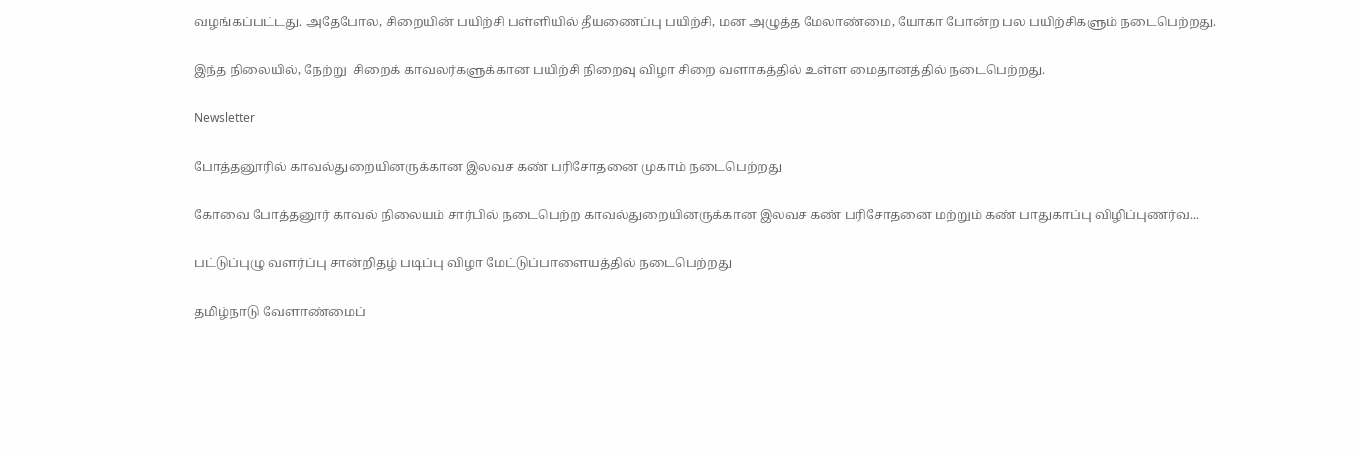வழங்கப்பட்டது. அதேபோல, சிறையின் பயிற்சி பள்ளியில் தீயணைப்பு பயிற்சி, மன அழுத்த மேலாண்மை, யோகா போன்ற பல பயிற்சிகளும் நடைபெற்றது.

இந்த நிலையில், நேற்று  சிறைக் காவலர்களுக்கான பயிற்சி நிறைவு விழா சிறை வளாகத்தில் உள்ள மைதானத்தில் நடைபெற்றது.

Newsletter

போத்தனூரில் காவல்துறையினருக்கான இலவச கண் பரிசோதனை முகாம் நடைபெற்றது

கோவை போத்தனூர் காவல் நிலையம் சார்பில் நடைபெற்ற காவல்துறையினருக்கான இலவச கண் பரிசோதனை மற்றும் கண் பாதுகாப்பு விழிப்புணர்வ...

பட்டுப்புழு வளர்ப்பு சான்றிதழ் படிப்பு விழா மேட்டுப்பாளையத்தில் நடைபெற்றது

தமிழ்நாடு வேளாண்மைப்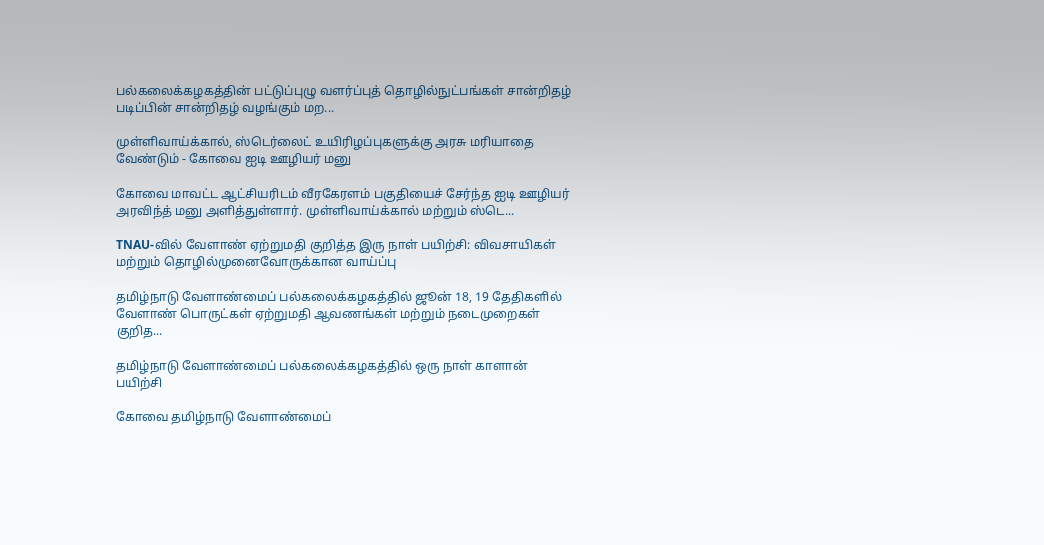பல்கலைக்கழகத்தின் பட்டுப்புழு வளர்ப்புத் தொழில்நுட்பங்கள் சான்றிதழ் படிப்பின் சான்றிதழ் வழங்கும் மற...

முள்ளிவாய்க்கால், ஸ்டெர்லைட் உயிரிழப்புகளுக்கு அரசு மரியாதை வேண்டும் - கோவை ஐடி ஊழியர் மனு

கோவை மாவட்ட ஆட்சியரிடம் வீரகேரளம் பகுதியைச் சேர்ந்த ஐடி ஊழியர் அரவிந்த் மனு அளித்துள்ளார். முள்ளிவாய்க்கால் மற்றும் ஸ்டெ...

TNAU-வில் வேளாண் ஏற்றுமதி குறித்த இரு நாள் பயிற்சி: விவசாயிகள் மற்றும் தொழில்முனைவோருக்கான வாய்ப்பு

தமிழ்நாடு வேளாண்மைப் பல்கலைக்கழகத்தில் ஜூன் 18, 19 தேதிகளில் வேளாண் பொருட்கள் ஏற்றுமதி ஆவணங்கள் மற்றும் நடைமுறைகள் குறித...

தமிழ்நாடு வேளாண்மைப் பல்கலைக்கழகத்தில் ஒரு நாள் காளான் பயிற்சி

கோவை தமிழ்நாடு வேளாண்மைப்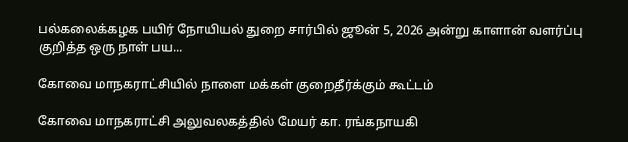பல்கலைக்கழக பயிர் நோயியல் துறை சார்பில் ஜூன் 5, 2026 அன்று காளான் வளர்ப்பு குறித்த ஒரு நாள் பய...

கோவை மாநகராட்சியில் நாளை மக்கள் குறைதீர்க்கும் கூட்டம்

கோவை மாநகராட்சி அலுவலகத்தில் மேயர் கா. ரங்கநாயகி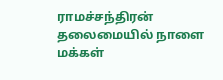ராமச்சந்திரன் தலைமையில் நாளை மக்கள்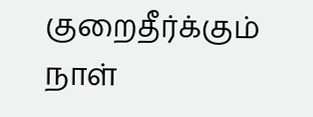குறைதீர்க்கும் நாள்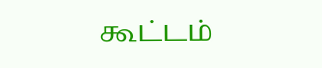கூட்டம்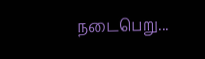நடைபெறு...